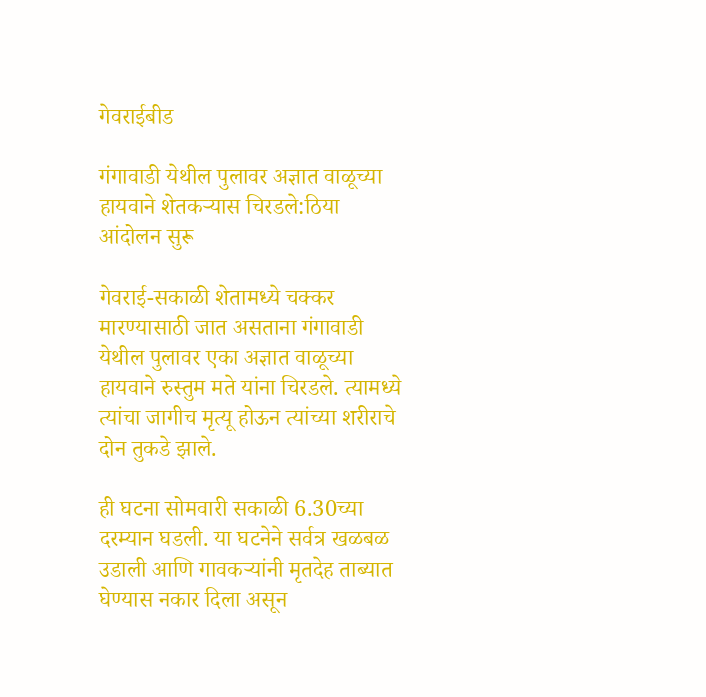गेवराईबीड

गंगावाडी येथील पुलावर अज्ञात वाळूच्या हायवाने शेतकऱ्यास चिरडले:ठिया आंदोलन सुरू

गेवराई-सकाळी शेतामध्ये चक्कर मारण्यासाठी जात असताना गंगावाडी येथील पुलावर एका अज्ञात वाळूच्या हायवाने रुस्तुम मते यांना चिरडले. त्यामध्ये त्यांचा जागीच मृत्यू होऊन त्यांच्या शरीराचे दोन तुकडे झाले.

ही घटना सोमवारी सकाळी 6.30च्या दरम्यान घडली. या घटनेने सर्वत्र खळबळ उडाली आणि गावकर्‍यांनी मृतदेह ताब्यात घेण्यास नकार दिला असून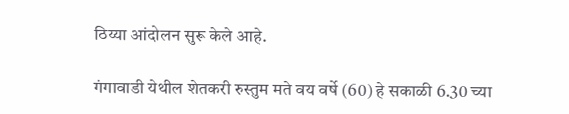ठिय्या आंदोलन सुरू केले आहे.

गंगावाडी येथील शेतकरी रुस्तुम मते वय वर्षे (60) हे सकाळी 6.30 च्या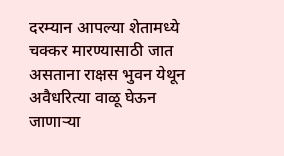दरम्यान आपल्या शेतामध्ये चक्कर मारण्यासाठी जात असताना राक्षस भुवन येथून अवैधरित्या वाळू घेऊन जाणाऱ्या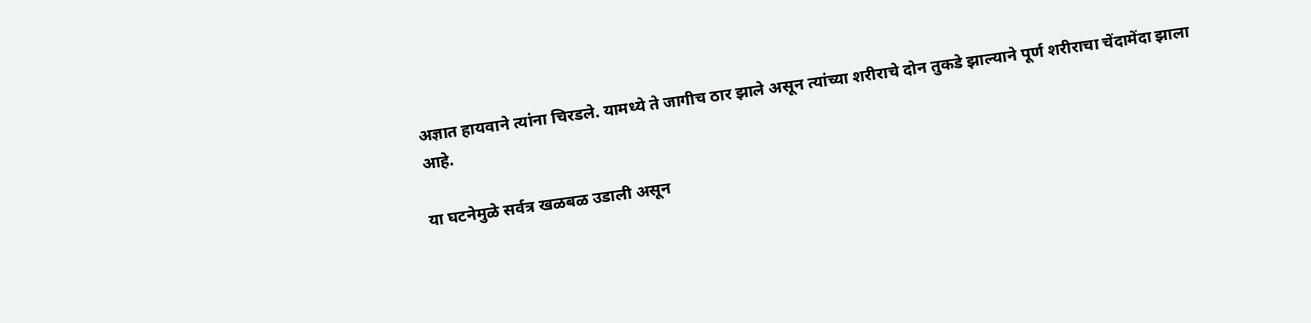अज्ञात हायवाने त्यांना चिरडले. यामध्ये ते जागीच ठार झाले असून त्यांच्या शरीराचे दोन तुकडे झाल्याने पूर्ण शरीराचा चेंदामेंदा झाला आहे.

या घटनेमुळे सर्वत्र खळबळ उडाली असून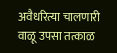अवैधरित्या चालणारी वाळू उपसा तत्काळ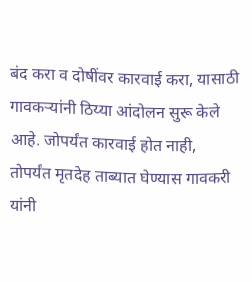बंद करा व दोषींवर कारवाई करा, यासाठी गावकर्‍यांनी ठिय्या आंदोलन सुरू केले आहे. जोपर्यंत कारवाई होत नाही, तोपर्यंत मृतदेह ताब्यात घेण्यास गावकरी यांनी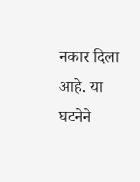नकार दिला आहे. या घटनेने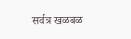सर्वत्र खळबळ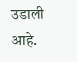उडाली आहे.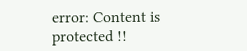error: Content is protected !!